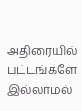அதிரையில் பட்டங்களே இல்லாமல்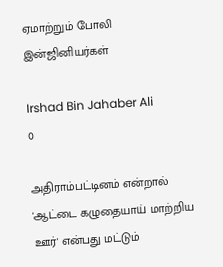ஏமாற்றும் போலி இன்ஜினியர்கள்

Irshad Bin Jahaber Ali
0

அதிராம்பட்டினம் என்றால்  'ஆட்டை கழுதையாய் மாற்றிய ஊர்' என்பது மட்டும்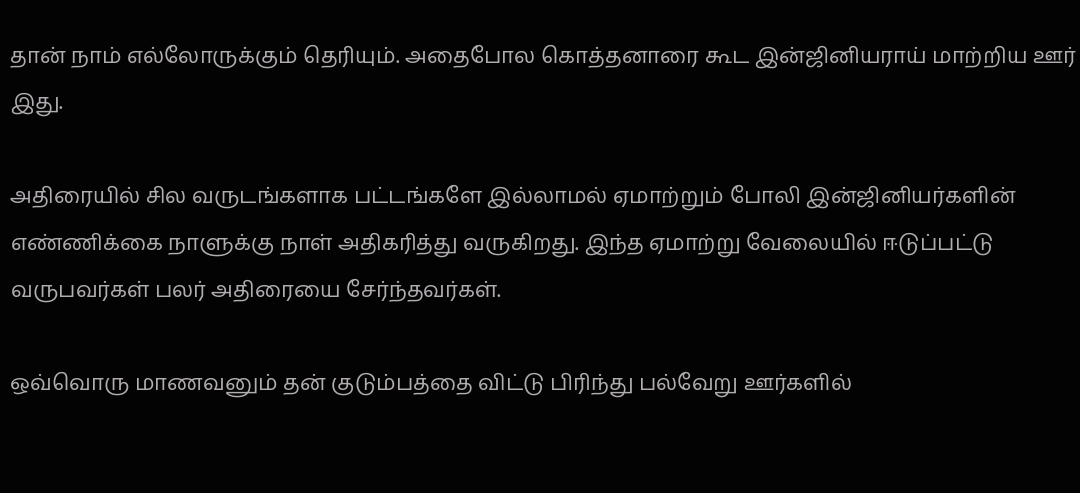தான் நாம் எல்லோருக்கும் தெரியும். அதைபோல கொத்தனாரை கூட இன்ஜினியராய் மாற்றிய ஊர் இது.

அதிரையில் சில வருடங்களாக பட்டங்களே இல்லாமல் ஏமாற்றும் போலி இன்ஜினியர்களின் எண்ணிக்கை நாளுக்கு நாள் அதிகரித்து வருகிறது. இந்த ஏமாற்று வேலையில் ஈடுப்பட்டு வருபவர்கள் பலர் அதிரையை சேர்ந்தவர்கள்.

ஒவ்வொரு மாணவனும் தன் குடும்பத்தை விட்டு பிரிந்து பல்வேறு ஊர்களில்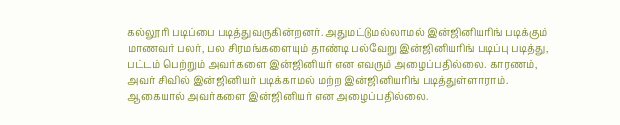கல்லூரி படிப்பை படித்துவருகின்றனர். அதுமட்டுமல்லாமல் இன்ஜினியரிங் படிக்கும் மாணவர் பலர், பல சிரமங்களையும் தாண்டி பல்வேறு இன்ஜினியரிங் படிப்பு படித்து, பட்டம் பெற்றும் அவர்களை இன்ஜினியர் என எவரும் அழைப்பதில்லை. காரணம், அவர் சிவில் இன்ஜினியர் படிக்காமல் மற்ற இன்ஜினியரிங் படித்துள்ளாராம். ஆகையால் அவர்களை இன்ஜினியர் என அழைப்பதில்லை.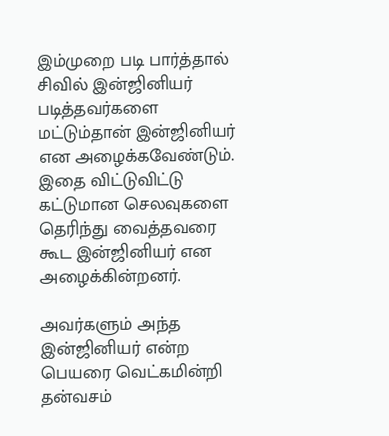இம்முறை படி பார்த்தால் சிவில் இன்ஜினியர் படித்தவர்களை மட்டும்தான் இன்ஜினியர் என அழைக்கவேண்டும். இதை விட்டுவிட்டு கட்டுமான செலவுகளை தெரிந்து வைத்தவரை கூட இன்ஜினியர் என அழைக்கின்றனர்.

அவர்களும் அந்த இன்ஜினியர் என்ற பெயரை வெட்கமின்றி தன்வசம்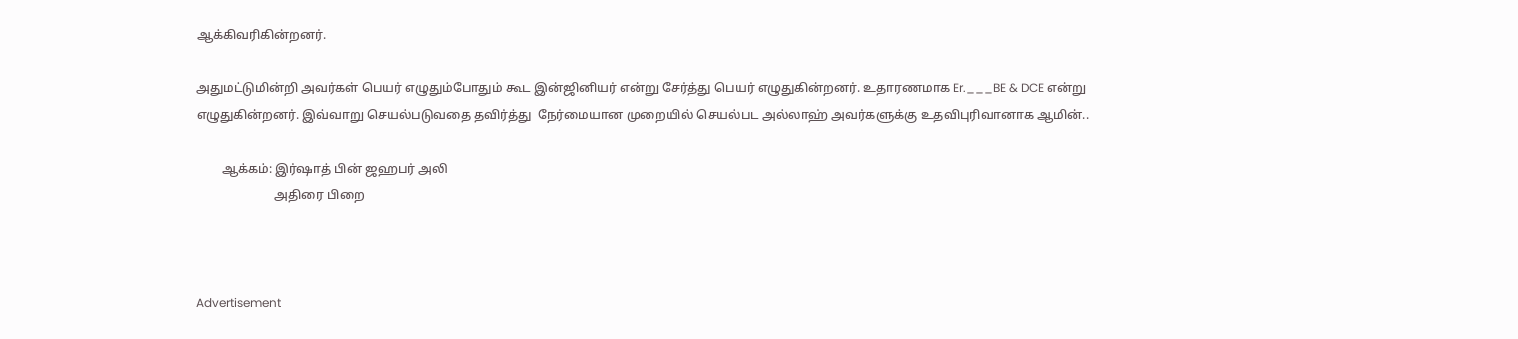ஆக்கிவரிகின்றனர்.

அதுமட்டுமின்றி அவர்கள் பெயர் எழுதும்போதும் கூட இன்ஜினியர் என்று சேர்த்து பெயர் எழுதுகின்றனர். உதாரணமாக Er.___BE & DCE என்று எழுதுகின்றனர். இவ்வாறு செயல்படுவதை தவிர்த்து  நேர்மையான முறையில் செயல்பட அல்லாஹ் அவர்களுக்கு உதவிபுரிவானாக ஆமின்..

        ஆக்கம்: இர்ஷாத் பின் ஜஹபர் அலி
                         அதிரை பிறை



Advertisement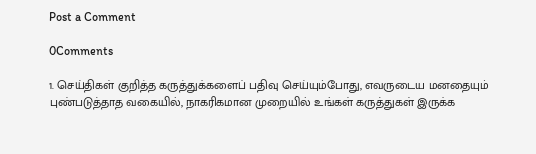Post a Comment

0Comments

1. செய்திகள் குறித்த கருத்துக்களைப் பதிவு செய்யும்போது, எவருடைய மனதையும் புண்படுத்தாத வகையில், நாகரிகமான முறையில் உங்கள் கருத்துகள் இருக்க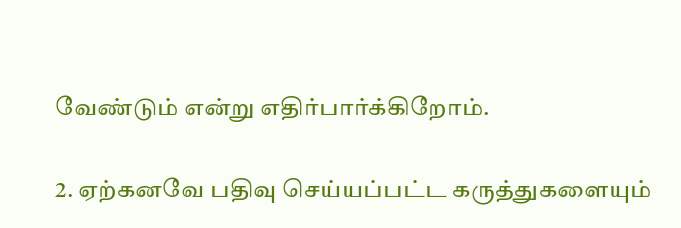வேண்டும் என்று எதிர்பார்க்கிறோம்.

2. ஏற்கனவே பதிவு செய்யப்பட்ட கருத்துகளையும்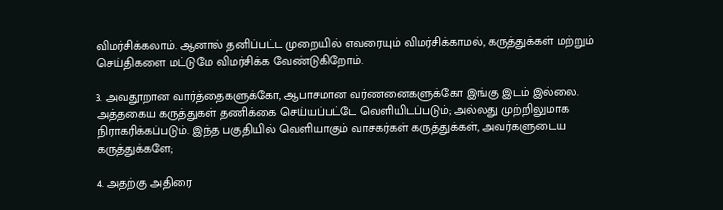விமர்சிக்கலாம். ஆனால் தனிப்பட்ட முறையில் எவரையும் விமர்சிக்காமல், கருத்துக்கள் மற்றும் செய்திகளை மட்டுமே விமர்சிக்க வேண்டுகிறோம்.

3. அவதூறான வார்த்தைகளுக்கோ, ஆபாசமான வர்ணனைகளுக்கோ இங்கு இடம் இல்லை. அத்தகைய கருத்துகள் தணிக்கை செய்யப்பட்டே வெளியிடப்படும்; அல்லது முற்றிலுமாக நிராகரிக்கப்படும். இந்த பகுதியில் வெளியாகும் வாசகர்கள் கருத்துக்கள், அவர்களுடைய கருத்துக்களே;

4. அதற்கு அதிரை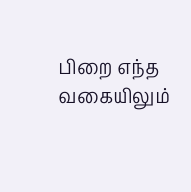பிறை எந்த வகையிலும்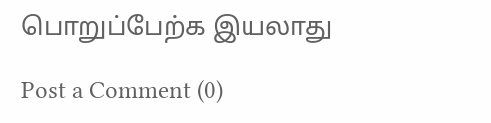பொறுப்பேற்க இயலாது

Post a Comment (0)